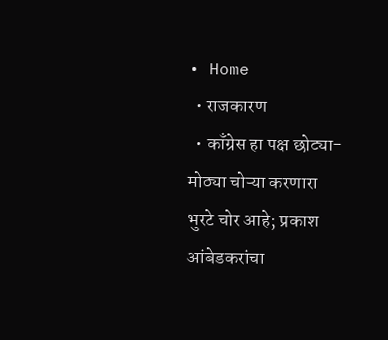• Home
  • राजकारण
  • काँग्रेस हा पक्ष छोट्या-मोठ्या चोऱ्या करणारा भुरटे चोर आहे; प्रकाश आंबेडकरांचा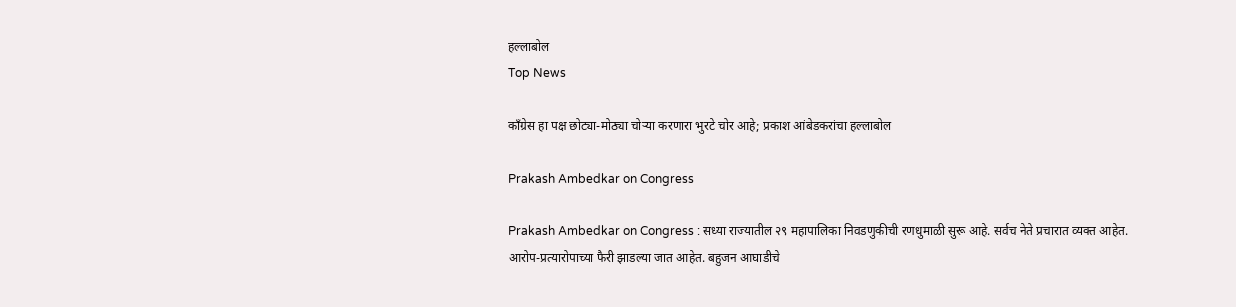हल्लाबोल
Top News

काँग्रेस हा पक्ष छोट्या-मोठ्या चोऱ्या करणारा भुरटे चोर आहे; प्रकाश आंबेडकरांचा हल्लाबोल

Prakash Ambedkar on Congress

Prakash Ambedkar on Congress : सध्या राज्यातील २९ महापालिका निवडणुकीची रणधुमाळी सुरू आहे. सर्वच नेते प्रचारात व्यक्त आहेत. आरोप-प्रत्यारोपाच्या फैरी झाडल्या जात आहेत. बहुजन आघाडीचे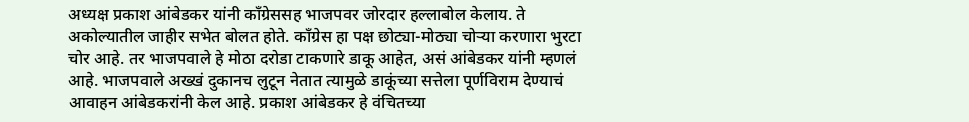अध्यक्ष प्रकाश आंबेडकर यांनी काँग्रेससह भाजपवर जोरदार हल्लाबोल केलाय. ते अकोल्यातील जाहीर सभेत बोलत होते. काँग्रेस हा पक्ष छोट्या-मोठ्या चोऱ्या करणारा भुरटा चोर आहे. तर भाजपवाले हे मोठा दरोडा टाकणारे डाकू आहेत, असं आंबेडकर यांनी म्हणलं आहे. भाजपवाले अख्खं दुकानच लुटून नेतात त्यामुळे डाकूंच्या सत्तेला पूर्णविराम देण्याचं आवाहन आंबेडकरांनी केल आहे. प्रकाश आंबेडकर हे वंचितच्या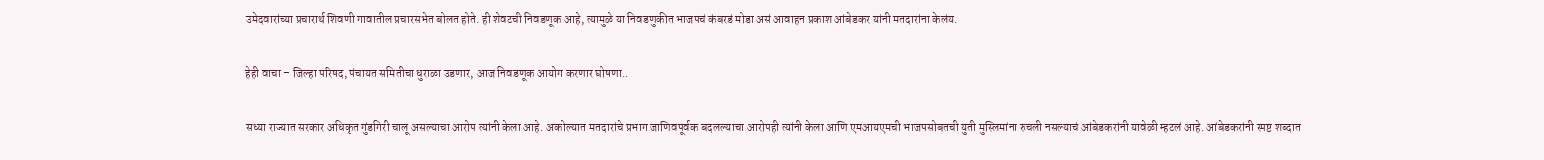उमेदवारांच्या प्रचारार्थ शिवणी गावातील प्रचारसभेत बोलत होते. ही शेवटची निवडणूक आहे, त्यामुळे या निवडणुकीत भाजपचं कंबरडं मोडा असं आवाहन प्रकाश आंबेडकर यांनी मतदारांना केलंय.

हेही वाचा – जिल्हा परिषद, पंचायत समितीचा धुराळा उडणार, आज निवडणूक आयोग करणार घोषणा..

सध्या राज्यात सरकार अधिकृत गुंडगिरी चालू असल्याचा आरोप त्यांनी केला आहे. अकोल्यात मतदारांचे प्रभाग जाणिवपूर्वक बदलल्याचा आरोपही त्यांनी केला आणि एमआयएमची भाजपसोबतची युती मुस्लिमांना रुचली नसल्याचं आंबेडकरांनी यावेळी म्हटलं आहे. आंबेडकरांनी स्पष्ट शब्दात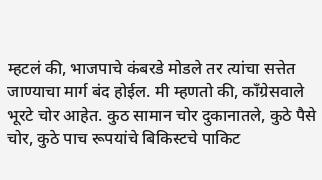म्हटलं की, भाजपाचे कंबरडे मोडले तर त्यांचा सत्तेत जाण्याचा मार्ग बंद होईल. मी म्हणतो की, काँग्रेसवाले भूरटे चोर आहेत. कुठ सामान चोर दुकानातले, कुठे पैसे चोर, कुठे पाच रूपयांचे बिकिस्टचे पाकिट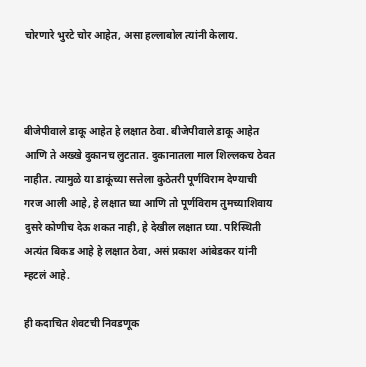चोरणारे भुरटे चोर आहेत, असा हल्लाबोल त्यांनी केलाय.



बीजेपीवाले डाकू आहेत हे लक्षात ठेवा. बीजेपीवाले डाकू आहेत आणि ते अख्खे दुकानच लुटतात. दुकानातला माल शिल्लकच ठेवत नाहीत. त्यामुळे या डाकूंच्या सत्तेला कुठेतरी पूर्णविराम देण्याची गरज आली आहे, हे लक्षात घ्या आणि तो पूर्णविराम तुमच्याशिवाय दुसरे कोणीच देऊ शकत नाही, हे देखील लक्षात घ्या. परिस्थिती अत्यंत बिकड आहे हे लक्षात ठेवा, असं प्रकाश आंबेडकर यांनी म्हटलं आहे.

ही कदाचित शेवटची निवडणूक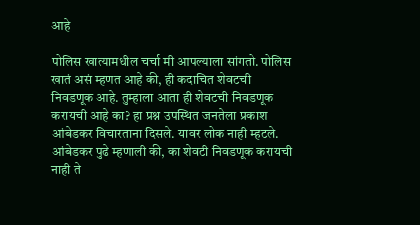आहे

पोलिस खात्यामधील चर्चा मी आपल्याला सांगतो. पोलिस खातं असं म्हणत आहे की, ही कदाचित शेवटची निवडणूक आहे. तुम्हाला आता ही शेवटची निवडणूक करायची आहे का? हा प्रश्न उपस्थित जनतेला प्रकाश आंबेडकर विचारताना दिसले. यावर लोक नाही म्हटले. आंबेडकर पुढे म्हणाली की, का शेवटी निवडणूक करायची नाही ते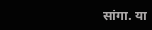सांगा. या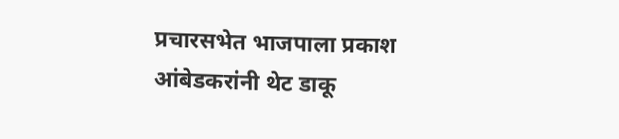प्रचारसभेत भाजपाला प्रकाश आंबेडकरांनी थेट डाकू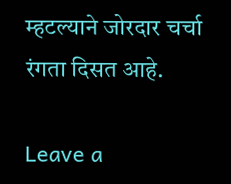म्हटल्याने जोरदार चर्चा रंगता दिसत आहे.

Leave a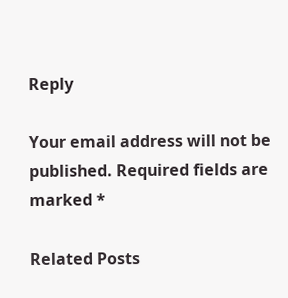Reply

Your email address will not be published. Required fields are marked *

Related Posts